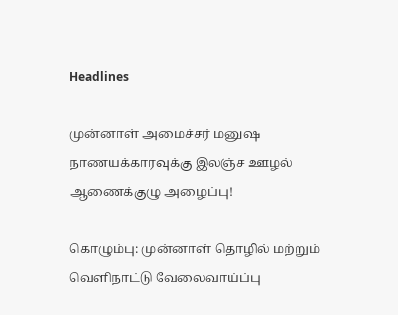Headlines

முன்னாள் அமைச்சர் மனுஷ நாணயக்காரவுக்கு இலஞ்ச ஊழல் ஆணைக்குழு அழைப்பு!

கொழும்பு: முன்னாள் தொழில் மற்றும் வெளிநாட்டு வேலைவாய்ப்பு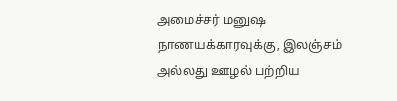அமைச்சர் மனுஷ நாணயக்காரவுக்கு, இலஞ்சம் அல்லது ஊழல் பற்றிய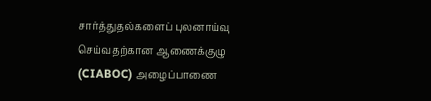சார்த்துதல்களைப் புலனாய்வு செய்வதற்கான ஆணைக்குழு (CIABOC) அழைப்பாணை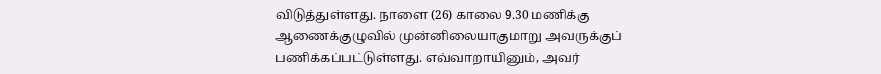விடுத்துள்ளது. நாளை (26) காலை 9.30 மணிக்கு ஆணைக்குழுவில் முன்னிலையாகுமாறு அவருக்குப் பணிக்கப்பட்டுள்ளது. எவ்வாறாயினும், அவர்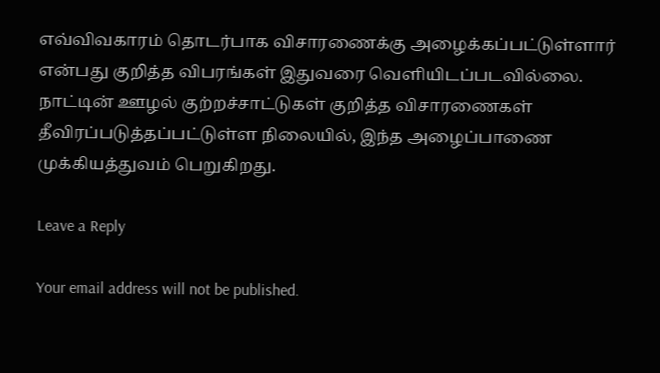எவ்விவகாரம் தொடர்பாக விசாரணைக்கு அழைக்கப்பட்டுள்ளார் என்பது குறித்த விபரங்கள் இதுவரை வெளியிடப்படவில்லை. நாட்டின் ஊழல் குற்றச்சாட்டுகள் குறித்த விசாரணைகள் தீவிரப்படுத்தப்பட்டுள்ள நிலையில், இந்த அழைப்பாணை முக்கியத்துவம் பெறுகிறது.

Leave a Reply

Your email address will not be published.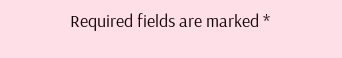Required fields are marked *